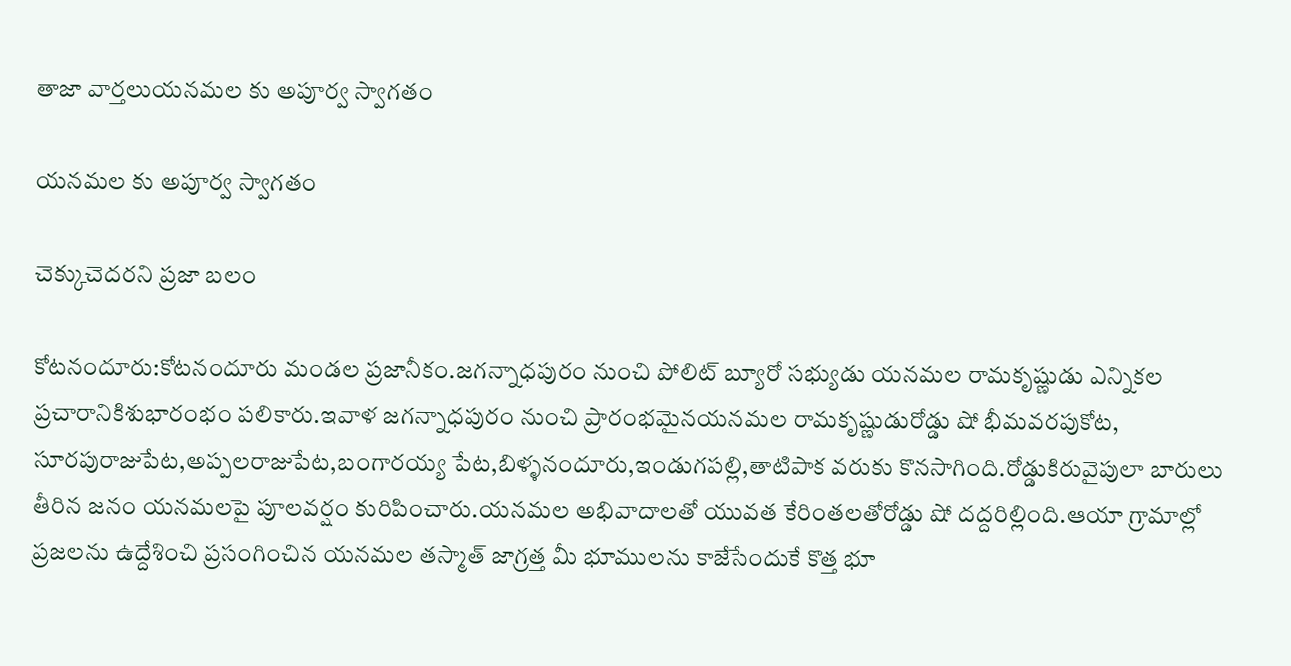తాజా వార్తలుయనమల కు అపూర్వ స్వాగతం

యనమల కు అపూర్వ స్వాగతం

చెక్కుచెదరని ప్రజా బలం

కోటనందూరు:కోటనందూరు మండల ప్రజానీకం.జగన్నాధపురం నుంచి పోలిట్ బ్యూరో సభ్యుడు యనమల రామకృష్ణుడు ఎన్నికల ప్రచారానికిశుభారంభం పలికారు.ఇవాళ జగన్నాధపురం నుంచి ప్రారంభమైనయనమల రామకృష్ణుడురోడ్డు షో భీమవరపుకోట,
సూరపురాజుపేట,అప్పలరాజుపేట,బంగారయ్య పేట,బిళ్ళనందూరు,ఇండుగపల్లి,తాటిపాక వరుకు కొనసాగింది.రోడ్డుకిరువైపులా బారులు తీరిన జనం యనమలపై పూలవర్షం కురిపించారు.యనమల అభివాదాలతో యువత కేరింతలతోరోడ్డు షో దద్దరిల్లింది.ఆయా గ్రామాల్లో ప్రజలను ఉద్దేశించి ప్రసంగించిన యనమల తస్మాత్ జాగ్రత్త మీ భూములను కాజేసేందుకే కొత్త భూ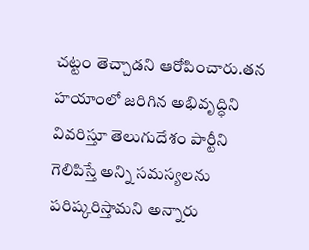చట్టం తెచ్చాడని ఆరోపించారు.తన హయాంలో జరిగిన అభివృద్ధిని వివరిస్తూ తెలుగుదేశం పార్టీని గెలిపిస్తే అన్ని సమస్యలను పరిష్కరిస్తామని అన్నారు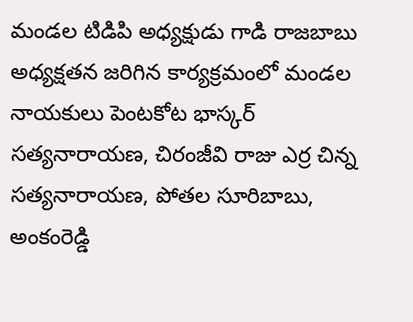మండల టిడిపి అధ్యక్షుడు గాడి రాజబాబు అధ్యక్షతన జరిగిన కార్యక్రమంలో మండల నాయకులు పెంటకోట భాస్కర్ సత్యనారాయణ, చిరంజీవి రాజు ఎర్ర చిన్న సత్యనారాయణ, పోతల సూరిబాబు, అంకంరెడ్డి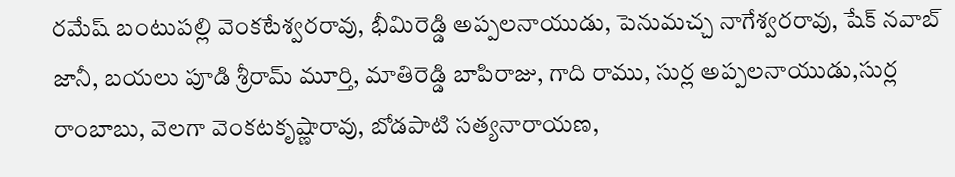రమేష్ బంటుపల్లి వెంకటేశ్వరరావు, భీమిరెడ్డి అప్పలనాయుడు, పెనుమచ్చ నాగేశ్వరరావు, షేక్ నవాబ్ జానీ, బయలు పూడి శ్రీరామ్ మూర్తి, మాతిరెడ్డి బాపిరాజు, గాది రాము, సుర్ల అప్పలనాయుడు,సుర్ల రాంబాబు, వెలగా వెంకటకృష్ణారావు, బోడపాటి సత్యనారాయణ,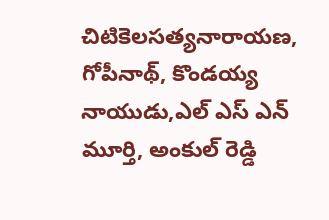చిటికెలసత్యనారాయణ, గోపీనాథ్, కొండయ్య నాయుడు,ఎల్ ఎస్ ఎన్ మూర్తి, అంకుల్ రెడ్డి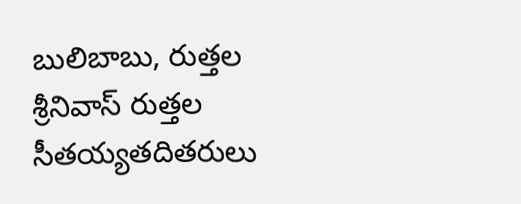బులిబాబు, రుత్తల శ్రీనివాస్ రుత్తల సీతయ్యతదితరులు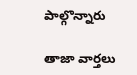పాల్గొన్నారు

తాజా వార్తలు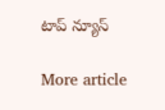టాప్ న్యూస్

More article